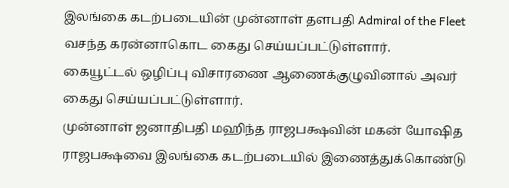இலங்கை கடற்படையின் முன்னாள் தளபதி Admiral of the Fleet வசந்த கரன்னாகொட கைது செய்யப்பட்டுள்ளார்.
கையூட்டல் ஒழிப்பு விசாரணை ஆணைக்குழுவினால் அவர் கைது செய்யப்பட்டுள்ளார்.
முன்னாள் ஜனாதிபதி மஹிந்த ராஜபக்ஷவின் மகன் யோஷித ராஜபக்ஷவை இலங்கை கடற்படையில் இணைத்துக்கொண்டு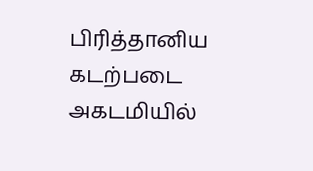பிரித்தானிய கடற்படை அகடமியில்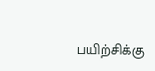பயிற்சிக்கு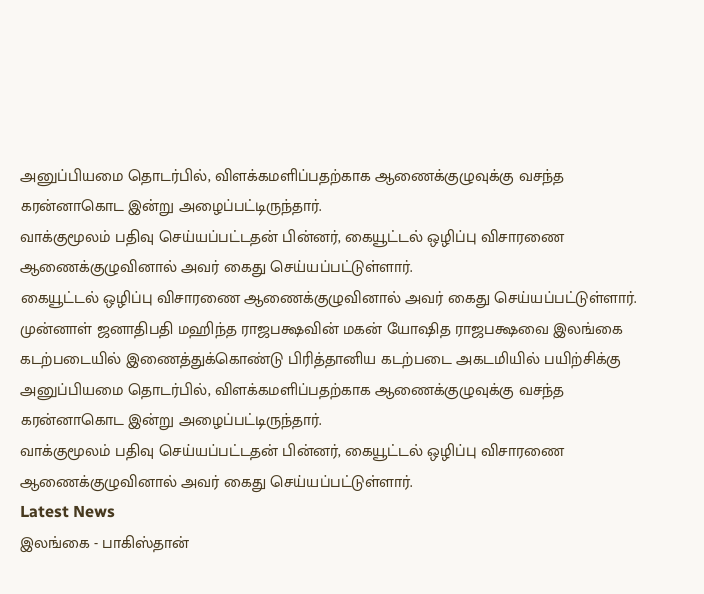அனுப்பியமை தொடர்பில், விளக்கமளிப்பதற்காக ஆணைக்குழுவுக்கு வசந்த கரன்னாகொட இன்று அழைப்பட்டிருந்தார்.
வாக்குமூலம் பதிவு செய்யப்பட்டதன் பின்னர், கையூட்டல் ஒழிப்பு விசாரணை ஆணைக்குழுவினால் அவர் கைது செய்யப்பட்டுள்ளார்.
கையூட்டல் ஒழிப்பு விசாரணை ஆணைக்குழுவினால் அவர் கைது செய்யப்பட்டுள்ளார்.
முன்னாள் ஜனாதிபதி மஹிந்த ராஜபக்ஷவின் மகன் யோஷித ராஜபக்ஷவை இலங்கை கடற்படையில் இணைத்துக்கொண்டு பிரித்தானிய கடற்படை அகடமியில் பயிற்சிக்கு அனுப்பியமை தொடர்பில், விளக்கமளிப்பதற்காக ஆணைக்குழுவுக்கு வசந்த கரன்னாகொட இன்று அழைப்பட்டிருந்தார்.
வாக்குமூலம் பதிவு செய்யப்பட்டதன் பின்னர், கையூட்டல் ஒழிப்பு விசாரணை ஆணைக்குழுவினால் அவர் கைது செய்யப்பட்டுள்ளார்.
Latest News
இலங்கை - பாகிஸ்தான்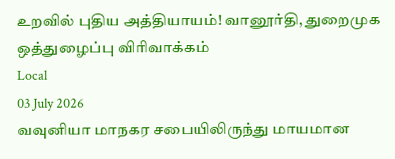உறவில் புதிய அத்தியாயம்! வானூர்தி, துறைமுக ஒத்துழைப்பு விரிவாக்கம்
Local
03 July 2026
வவுனியா மாநகர சபையிலிருந்து மாயமான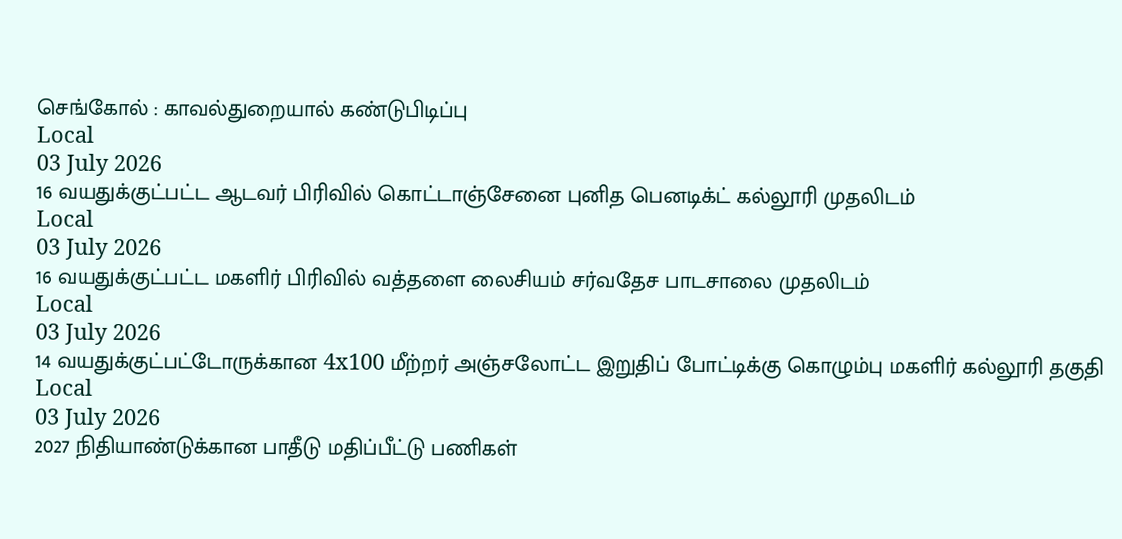செங்கோல் : காவல்துறையால் கண்டுபிடிப்பு
Local
03 July 2026
16 வயதுக்குட்பட்ட ஆடவர் பிரிவில் கொட்டாஞ்சேனை புனித பெனடிக்ட் கல்லூரி முதலிடம்
Local
03 July 2026
16 வயதுக்குட்பட்ட மகளிர் பிரிவில் வத்தளை லைசியம் சர்வதேச பாடசாலை முதலிடம்
Local
03 July 2026
14 வயதுக்குட்பட்டோருக்கான 4x100 மீற்றர் அஞ்சலோட்ட இறுதிப் போட்டிக்கு கொழும்பு மகளிர் கல்லூரி தகுதி
Local
03 July 2026
2027 நிதியாண்டுக்கான பாதீடு மதிப்பீட்டு பணிகள்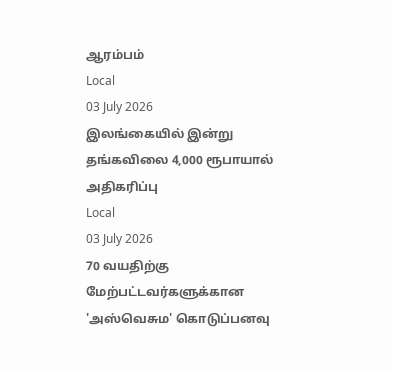ஆரம்பம்
Local
03 July 2026
இலங்கையில் இன்று தங்கவிலை 4,000 ரூபாயால் அதிகரிப்பு
Local
03 July 2026
70 வயதிற்கு மேற்பட்டவர்களுக்கான 'அஸ்வெசும' கொடுப்பனவு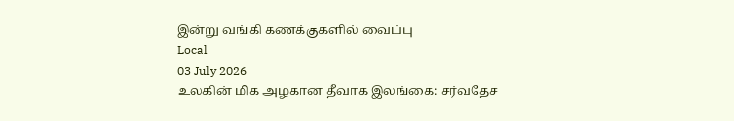இன்று வங்கி கணக்குகளில் வைப்பு
Local
03 July 2026
உலகின் மிக அழகான தீவாக இலங்கை: சர்வதேச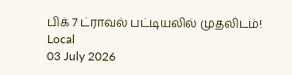பிக் 7 ட்ராவல் பட்டியலில் முதலிடம்!
Local
03 July 2026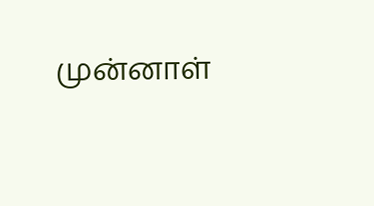முன்னாள்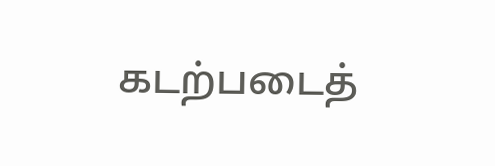கடற்படைத்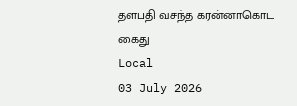தளபதி வசந்த கரன்னாகொட கைது
Local
03 July 2026